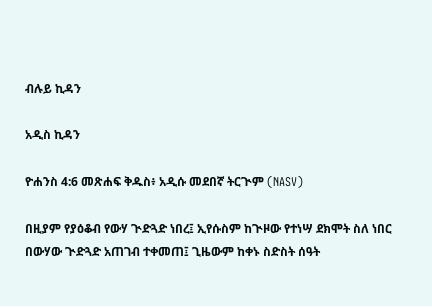ብሉይ ኪዳን

አዲስ ኪዳን

ዮሐንስ 4:6 መጽሐፍ ቅዱስ፥ አዲሱ መደበኛ ትርጒም (NASV)

በዚያም የያዕቆብ የውሃ ጒድጓድ ነበረ፤ ኢየሱስም ከጒዞው የተነሣ ደክሞት ስለ ነበር በውሃው ጒድጓድ አጠገብ ተቀመጠ፤ ጊዜውም ከቀኑ ስድስት ሰዓት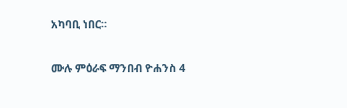አካባቢ ነበር።

ሙሉ ምዕራፍ ማንበብ ዮሐንስ 4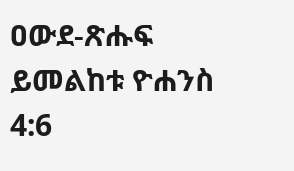ዐውደ-ጽሑፍ ይመልከቱ ዮሐንስ 4:6